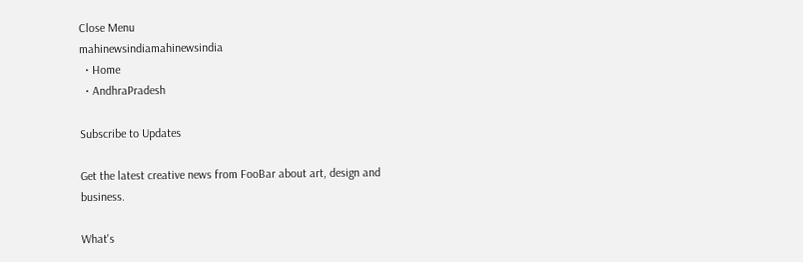Close Menu
mahinewsindiamahinewsindia
  • Home
  • AndhraPradesh

Subscribe to Updates

Get the latest creative news from FooBar about art, design and business.

What's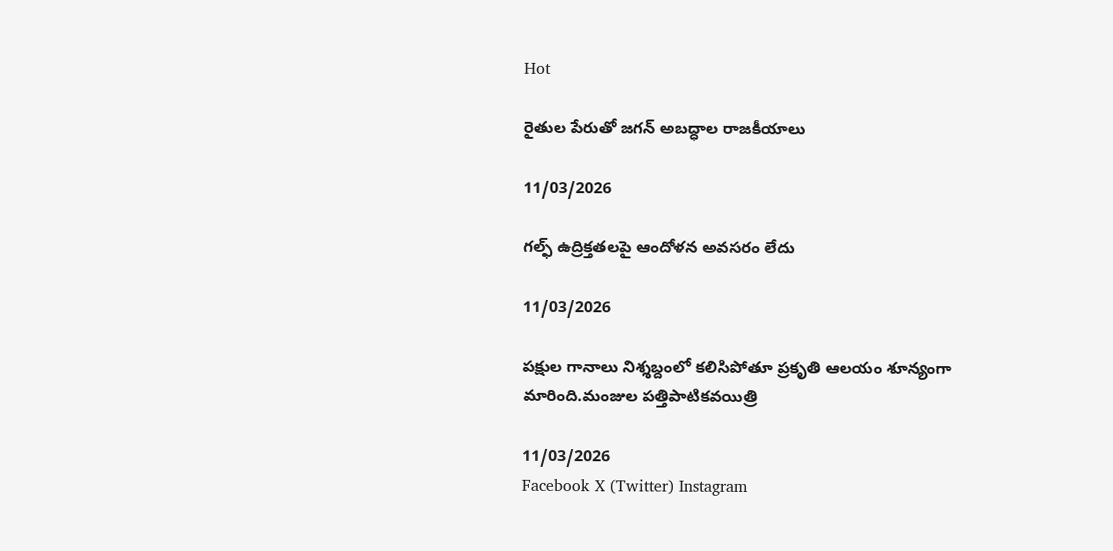Hot

రైతుల పేరుతో జగన్ అబద్ధాల రాజకీయాలు

11/03/2026

గల్ఫ్ ఉద్రిక్తతలపై ఆందోళన అవసరం లేదు

11/03/2026

పక్షుల గానాలు నిశ్శబ్దంలో కలిసిపోతూ ప్రకృతి ఆలయం శూన్యంగా మారింది.మంజుల పత్తిపాటికవయిత్రి

11/03/2026
Facebook X (Twitter) Instagram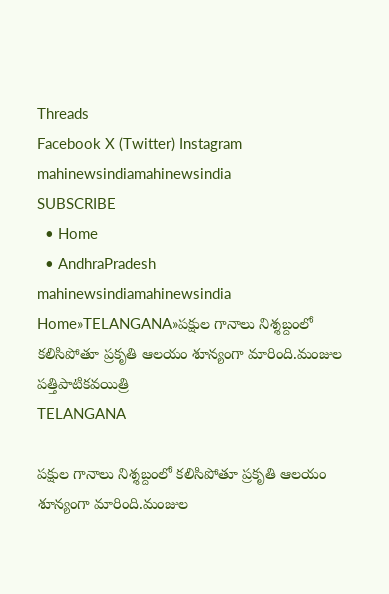Threads
Facebook X (Twitter) Instagram
mahinewsindiamahinewsindia
SUBSCRIBE
  • Home
  • AndhraPradesh
mahinewsindiamahinewsindia
Home»TELANGANA»పక్షుల గానాలు నిశ్శబ్దంలో కలిసిపోతూ ప్రకృతి ఆలయం శూన్యంగా మారింది.మంజుల పత్తిపాటికవయిత్రి
TELANGANA

పక్షుల గానాలు నిశ్శబ్దంలో కలిసిపోతూ ప్రకృతి ఆలయం శూన్యంగా మారింది.మంజుల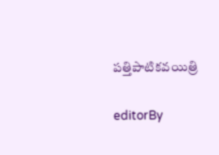పత్తిపాటికవయిత్రి

editorBy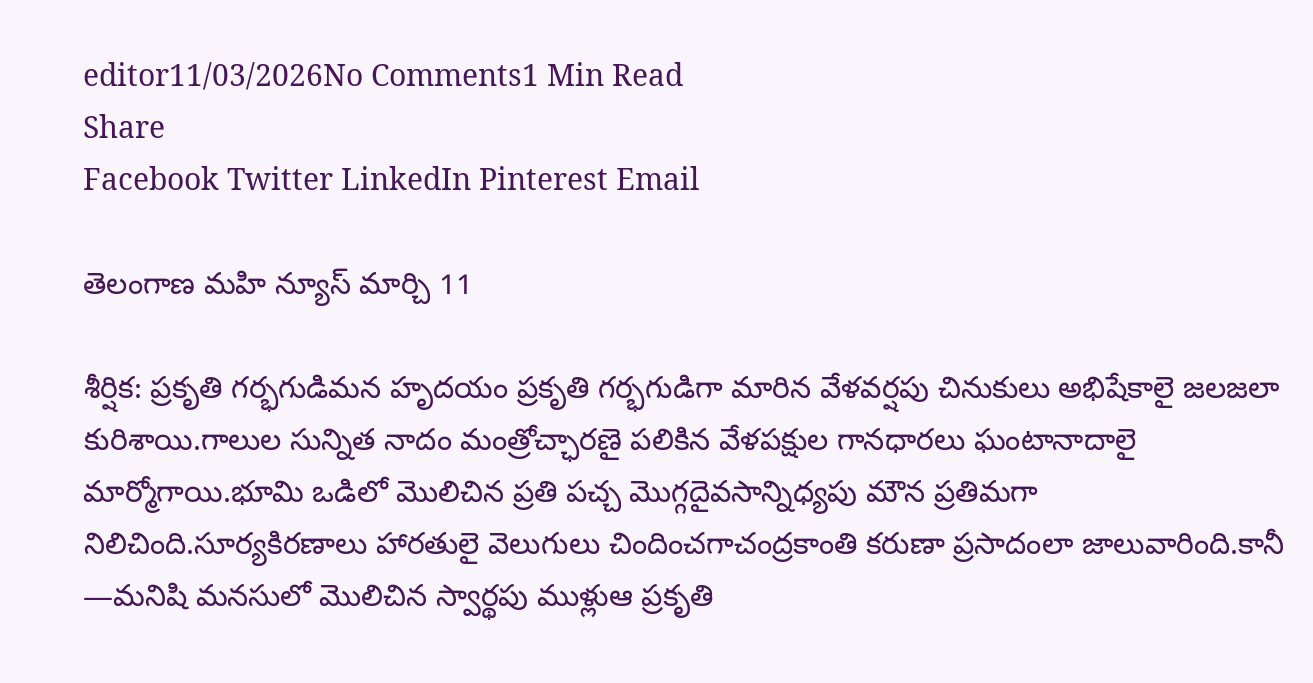editor11/03/2026No Comments1 Min Read
Share
Facebook Twitter LinkedIn Pinterest Email

తెలంగాణ మహి న్యూస్ మార్చి 11

శీర్షిక: ప్రకృతి గర్భగుడిమన హృదయం ప్రకృతి గర్భగుడిగా మారిన వేళవర్షపు చినుకులు అభిషేకాలై జలజలా కురిశాయి.గాలుల సున్నిత నాదం మంత్రోచ్ఛారణై పలికిన వేళపక్షుల గానధారలు ఘంటానాదాలై మార్మోగాయి.భూమి ఒడిలో మొలిచిన ప్రతి పచ్చ మొగ్గదైవసాన్నిధ్యపు మౌన ప్రతిమగా నిలిచింది.సూర్యకిరణాలు హారతులై వెలుగులు చిందించగాచంద్రకాంతి కరుణా ప్రసాదంలా జాలువారింది.కానీ —మనిషి మనసులో మొలిచిన స్వార్థపు ముళ్లుఆ ప్రకృతి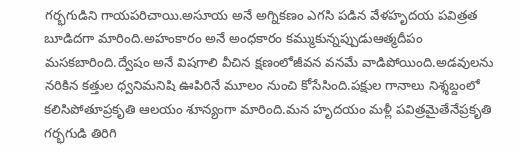గర్భగుడిని గాయపరిచాయి.అసూయ అనే అగ్నికణం ఎగసి పడిన వేళహృదయ పవిత్రత బూడిదగా మారింది.అహంకారం అనే అంధకారం కమ్ముకున్నప్పుడుఆత్మదీపం మసకబారింది.ద్వేషం అనే విషగాలి వీచిన క్షణంలోజీవన వనమే వాడిపోయింది.అడవులను నరికిన కత్తుల ధ్వనిమనిషి ఊపిరినే మూలం నుంచి కోసేసింది.పక్షుల గానాలు నిశ్శబ్దంలో కలిసిపోతూప్రకృతి ఆలయం శూన్యంగా మారింది.మన హృదయం మళ్లీ పవిత్రమైతేనేప్రకృతి గర్భగుడి తిరిగి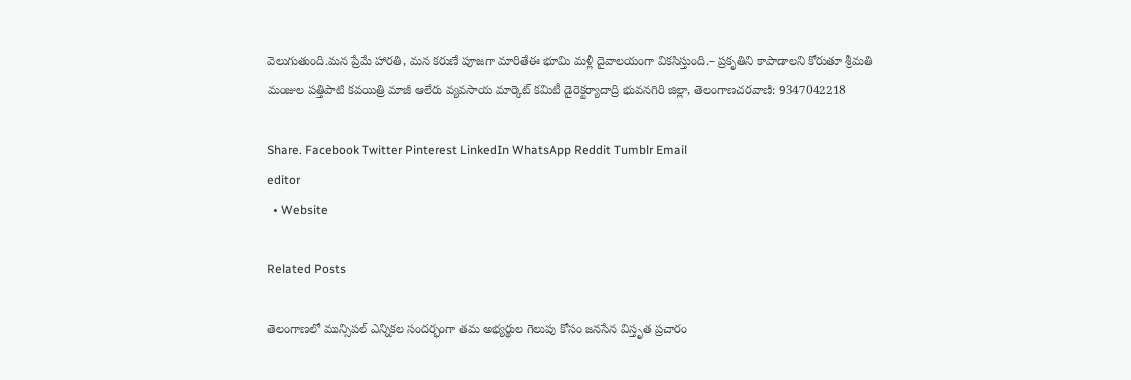వెలుగుతుంది.మన ప్రేమే హారతి, మన కరుణే పూజగా మారితేఈ భూమి మళ్లీ దైవాలయంగా వికసిస్తుంది.– ప్రకృతిని కాపాడాలని కోరుతూ శ్రీమతి మంజుల పత్తిపాటి కవయిత్రి మాజీ ఆలేరు వ్యవసాయ మార్కెట్ కమిటీ డైరెక్టర్యాదాద్రి భువనగిరి జిల్లా, తెలంగాణచరవాణి: 9347042218

Share. Facebook Twitter Pinterest LinkedIn WhatsApp Reddit Tumblr Email
editor
  • Website

Related Posts

తెలంగాణలో మున్సిపల్ ఎన్నికల సందర్భంగా తమ అభ్యర్థుల గెలుపు కోసం జనసేన విస్తృత ప్రచారం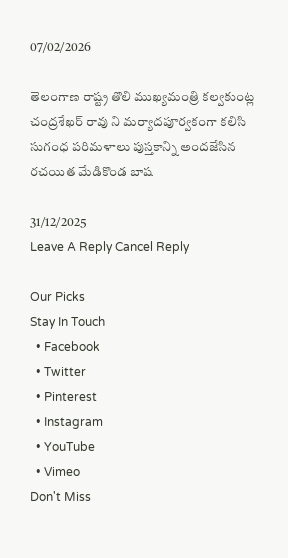07/02/2026

తెలంగాణ రాష్ట్ర తొలి ముఖ్యమంత్రి కల్వకుంట్ల చంద్రశేఖర్ రావు ని మర్యాదపూర్వకంగా కలిసి సుగంధ పరిమళాలు పుస్తకాన్ని అందజేసిన రచయిత మేడికొండ బాష

31/12/2025
Leave A Reply Cancel Reply

Our Picks
Stay In Touch
  • Facebook
  • Twitter
  • Pinterest
  • Instagram
  • YouTube
  • Vimeo
Don't Miss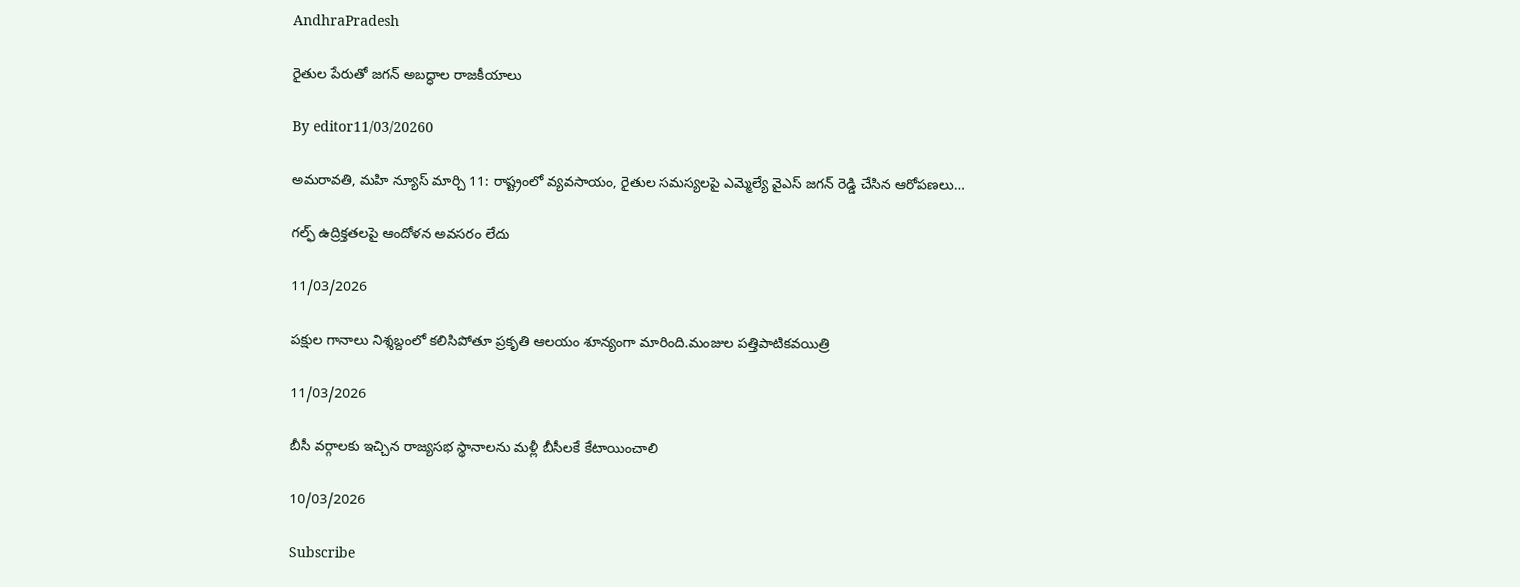AndhraPradesh

రైతుల పేరుతో జగన్ అబద్ధాల రాజకీయాలు

By editor11/03/20260

అమరావతి, మహి న్యూస్ మార్చి 11: రాష్ట్రంలో వ్యవసాయం, రైతుల సమస్యలపై ఎమ్మెల్యే వైఎస్ జ‌గ‌న్ రెడ్డి చేసిన ఆరోపణలు…

గల్ఫ్ ఉద్రిక్తతలపై ఆందోళన అవసరం లేదు

11/03/2026

పక్షుల గానాలు నిశ్శబ్దంలో కలిసిపోతూ ప్రకృతి ఆలయం శూన్యంగా మారింది.మంజుల పత్తిపాటికవయిత్రి

11/03/2026

బీసీ వర్గాలకు ఇచ్చిన రాజ్యసభ స్థానాలను మళ్లీ బీసీలకే కేటాయించాలి

10/03/2026

Subscribe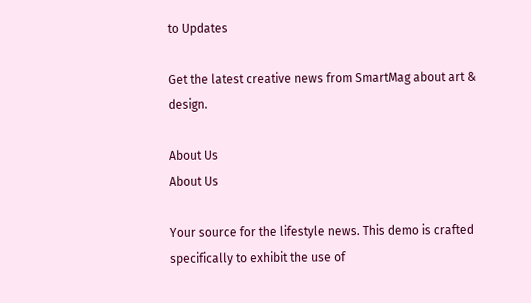to Updates

Get the latest creative news from SmartMag about art & design.

About Us
About Us

Your source for the lifestyle news. This demo is crafted specifically to exhibit the use of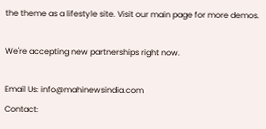the theme as a lifestyle site. Visit our main page for more demos.

We're accepting new partnerships right now.

Email Us: info@mahinewsindia.com
Contact: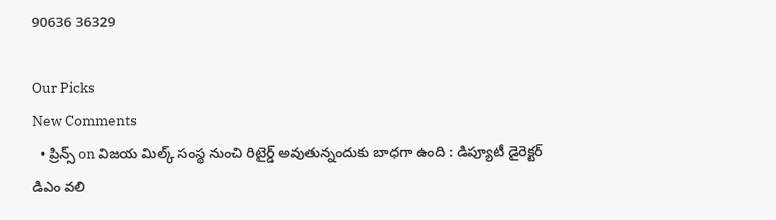90636 36329

Our Picks
New Comments
  • ప్రిన్స్ on విజయ మిల్క్ సంస్థ నుంచి రిటైర్డ్ అవుతున్నందుకు బాధగా ఉంది : డిప్యూటీ డైరెక్టర్ డిఎం వలి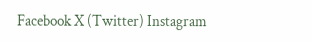Facebook X (Twitter) Instagram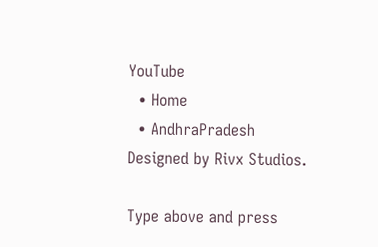YouTube
  • Home
  • AndhraPradesh
Designed by Rivx Studios.

Type above and press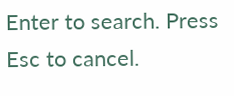Enter to search. Press Esc to cancel.